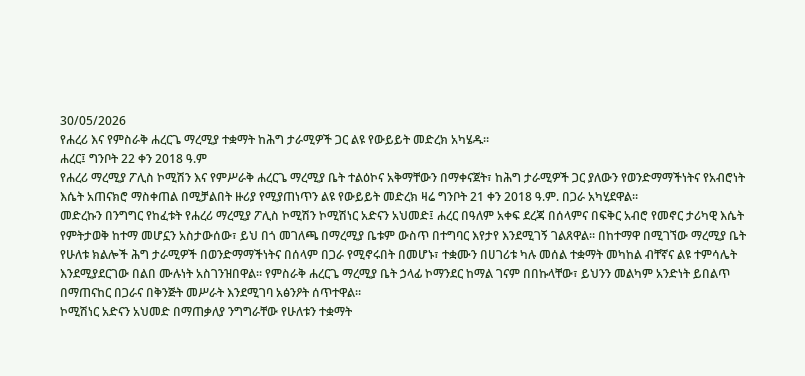30/05/2026
የሐረሪ እና የምስራቅ ሐረርጌ ማረሚያ ተቋማት ከሕግ ታራሚዎች ጋር ልዩ የውይይት መድረክ አካሄዱ።
ሐረር፤ ግንቦት 22 ቀን 2018 ዓ.ም
የሐረሪ ማረሚያ ፖሊስ ኮሚሽን እና የምሥራቅ ሐረርጌ ማረሚያ ቤት ተልዕኮና አቅማቸውን በማቀናጀት፣ ከሕግ ታራሚዎች ጋር ያለውን የወንድማማችነትና የአብሮነት እሴት አጠናክሮ ማስቀጠል በሚቻልበት ዙሪያ የሚያጠነጥን ልዩ የውይይት መድረክ ዛሬ ግንቦት 21 ቀን 2018 ዓ.ም. በጋራ አካሂደዋል።
መድረኩን በንግግር የከፈቱት የሐረሪ ማረሚያ ፖሊስ ኮሚሽን ኮሚሽነር አድናን አህመድ፤ ሐረር በዓለም አቀፍ ደረጃ በሰላምና በፍቅር አብሮ የመኖር ታሪካዊ እሴት የምትታወቅ ከተማ መሆኗን አስታውሰው፣ ይህ በጎ መገለጫ በማረሚያ ቤቱም ውስጥ በተግባር እየታየ እንደሚገኝ ገልጸዋል። በከተማዋ በሚገኘው ማረሚያ ቤት የሁለቱ ክልሎች ሕግ ታራሚዎች በወንድማማችነትና በሰላም በጋራ የሚኖሩበት በመሆኑ፣ ተቋሙን በሀገሪቱ ካሉ መሰል ተቋማት መካከል ብቸኛና ልዩ ተምሳሌት እንደሚያደርገው በልበ ሙሉነት አስገንዝበዋል። የምስራቅ ሐረርጌ ማረሚያ ቤት ኃላፊ ኮማንደር ከማል ገናም በበኩላቸው፣ ይህንን መልካም አንድነት ይበልጥ በማጠናከር በጋራና በቅንጅት መሥራት እንደሚገባ አፅንዖት ሰጥተዋል።
ኮሚሽነር አድናን አህመድ በማጠቃለያ ንግግራቸው የሁለቱን ተቋማት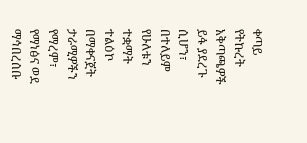ቀጣይ የትኩረት አቅጣጫዎች ይፋ ያደረጉ ሲሆን፣ በተለይም የሁለቱን ተቋማት ተልዕኮ በማቀናጀት ታራሚዎችን የማረም፣ የማነፅና ወደ ማኅበረሰቡ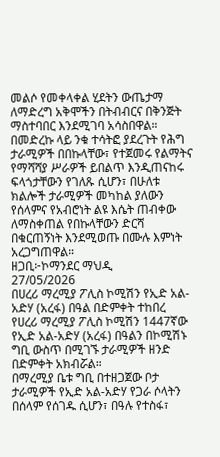መልሶ የመቀላቀል ሂደትን ውጤታማ ለማድረግ አቅሞችን በትብብርና በቅንጅት ማስተባበር እንደሚገባ አሳስበዋል።
በመድረኩ ላይ ንቁ ተሳትፎ ያደረጉት የሕግ ታራሚዎች በበኩላቸው፣ የተጀመሩ የልማትና የማሻሻያ ሥራዎች ይበልጥ እንዲጠናከሩ ፍላጎታቸውን የገለጹ ሲሆን፣ በሁለቱ ክልሎች ታራሚዎች መካከል ያለውን የሰላምና የአብሮነት ልዩ እሴት ጠብቀው ለማስቀጠል የበኩላቸውን ድርሻ በቁርጠኝነት እንደሚወጡ በሙሉ እምነት አረጋግጠዋል።
ዘጋቢ፦ኮማንደር ማህዲ
27/05/2026
በሀረሪ ማረሚያ ፖሊስ ኮሚሽን የኢድ አል-አድሃ (አረፋ) በዓል በድምቀት ተከበረ
የሀረሪ ማረሚያ ፖሊስ ኮሚሽን 1447ኛው የኢድ አል-አድሃ (አረፋ) በዓልን በኮሚሽኑ ግቢ ውስጥ በሚገኙ ታራሚዎች ዘንድ በድምቀት አክብሯል።
በማረሚያ ቤቱ ግቢ በተዘጋጀው ቦታ ታራሚዎች የኢድ አል-አድሃ የጋራ ሶላትን በሰላም የሰገዱ ሲሆን፣ በዓሉ የተስፋ፣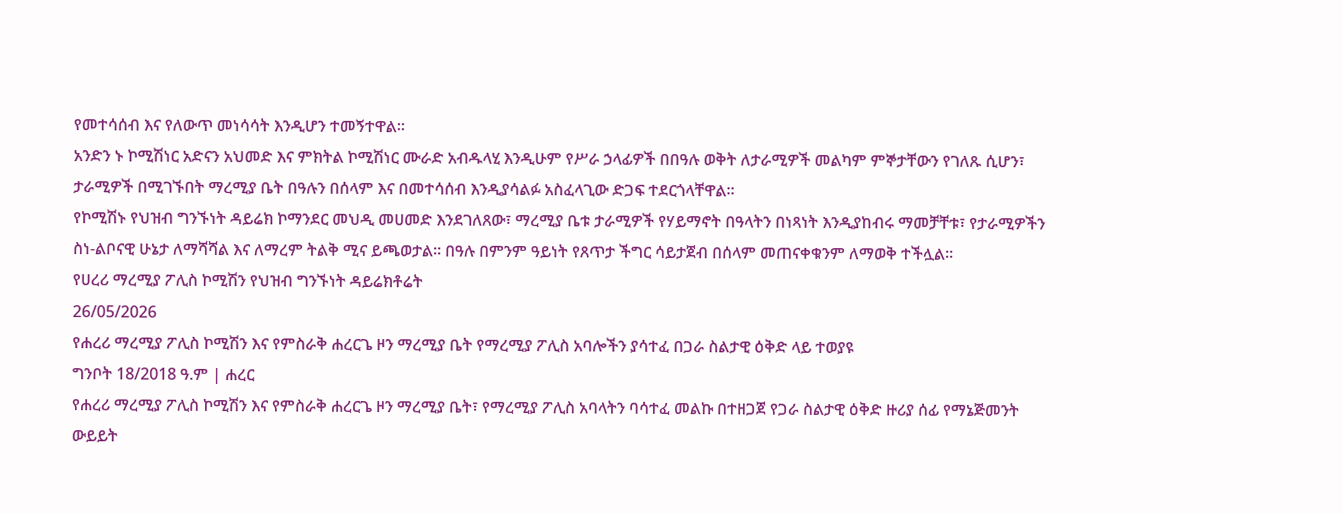የመተሳሰብ እና የለውጥ መነሳሳት እንዲሆን ተመኝተዋል።
አንድን ኑ ኮሚሽነር አድናን አህመድ እና ምክትል ኮሚሽነር ሙራድ አብዱላሂ እንዲሁም የሥራ ኃላፊዎች በበዓሉ ወቅት ለታራሚዎች መልካም ምኞታቸውን የገለጹ ሲሆን፣ ታራሚዎች በሚገኙበት ማረሚያ ቤት በዓሉን በሰላም እና በመተሳሰብ እንዲያሳልፉ አስፈላጊው ድጋፍ ተደርጎላቸዋል።
የኮሚሽኑ የህዝብ ግንኙነት ዳይሬክ ኮማንደር መህዲ መሀመድ እንደገለጸው፣ ማረሚያ ቤቱ ታራሚዎች የሃይማኖት በዓላትን በነጻነት እንዲያከብሩ ማመቻቸቱ፣ የታራሚዎችን ስነ-ልቦናዊ ሁኔታ ለማሻሻል እና ለማረም ትልቅ ሚና ይጫወታል። በዓሉ በምንም ዓይነት የጸጥታ ችግር ሳይታጀብ በሰላም መጠናቀቁንም ለማወቅ ተችሏል።
የሀረሪ ማረሚያ ፖሊስ ኮሚሽን የህዝብ ግንኙነት ዳይሬክቶሬት
26/05/2026
የሐረሪ ማረሚያ ፖሊስ ኮሚሽን እና የምስራቅ ሐረርጌ ዞን ማረሚያ ቤት የማረሚያ ፖሊስ አባሎችን ያሳተፈ በጋራ ስልታዊ ዕቅድ ላይ ተወያዩ
ግንቦት 18/2018 ዓ.ም | ሐረር
የሐረሪ ማረሚያ ፖሊስ ኮሚሽን እና የምስራቅ ሐረርጌ ዞን ማረሚያ ቤት፣ የማረሚያ ፖሊስ አባላትን ባሳተፈ መልኩ በተዘጋጀ የጋራ ስልታዊ ዕቅድ ዙሪያ ሰፊ የማኔጅመንት ውይይት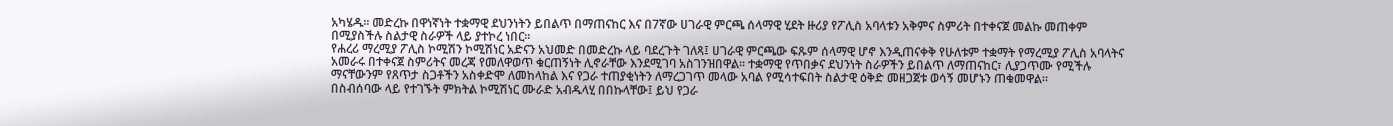አካሄዱ። መድረኩ በዋነኛነት ተቋማዊ ደህንነትን ይበልጥ በማጠናከር እና በ7ኛው ሀገራዊ ምርጫ ሰላማዊ ሂደት ዙሪያ የፖሊስ አባላቱን አቅምና ስምሪት በተቀናጀ መልኩ መጠቀም በሚያስችሉ ስልታዊ ስራዎች ላይ ያተኮረ ነበር።
የሐረሪ ማረሚያ ፖሊስ ኮሚሽን ኮሚሽነር አድናን አህመድ በመድረኩ ላይ ባደረጉት ገለጻ፤ ሀገራዊ ምርጫው ፍጹም ሰላማዊ ሆኖ እንዲጠናቀቅ የሁለቱም ተቋማት የማረሚያ ፖሊስ አባላትና አመራሩ በተቀናጀ ስምሪትና መረጃ የመለዋወጥ ቁርጠኝነት ሊኖራቸው እንደሚገባ አስገንዝበዋል። ተቋማዊ የጥበቃና ደህንነት ስራዎችን ይበልጥ ለማጠናከር፣ ሊያጋጥሙ የሚችሉ ማናቸውንም የጸጥታ ስጋቶችን አስቀድሞ ለመከላከል እና የጋራ ተጠያቂነትን ለማረጋገጥ መላው አባል የሚሳተፍበት ስልታዊ ዕቅድ መዘጋጀቱ ወሳኝ መሆኑን ጠቁመዋል።
በስብሰባው ላይ የተገኙት ምክትል ኮሚሽነር ሙራድ አብዱላሂ በበኩላቸው፤ ይህ የጋራ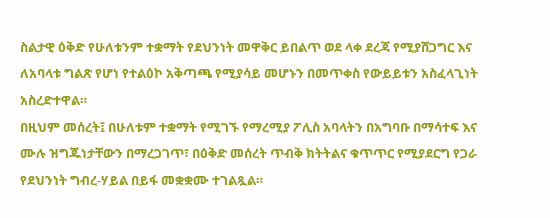ስልታዊ ዕቅድ የሁለቱንም ተቋማት የደህንነት መዋቅር ይበልጥ ወደ ላቀ ደረጃ የሚያሸጋግር እና ለአባላቱ ግልጽ የሆነ የተልዕኮ አቅጣጫ የሚያሳይ መሆኑን በመጥቀስ የውይይቱን አስፈላጊነት አስረድተዋል።
በዚህም መሰረት፤ በሁለቱም ተቋማት የሚገኙ የማረሚያ ፖሊስ አባላትን በአግባቡ በማሳተፍ እና ሙሉ ዝግጁነታቸውን በማረጋገጥ፣ በዕቅድ መሰረት ጥብቅ ክትትልና ቁጥጥር የሚያደርግ የጋራ የደህንነት ግብረ-ሃይል በይፋ መቋቋሙ ተገልጿል።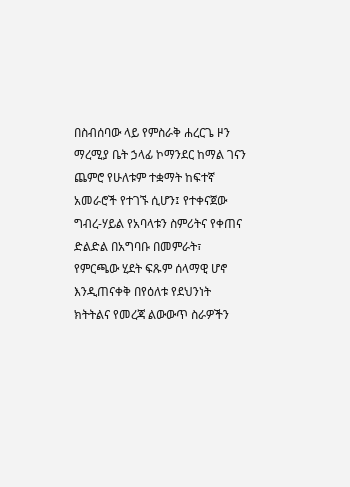በስብሰባው ላይ የምስራቅ ሐረርጌ ዞን ማረሚያ ቤት ኃላፊ ኮማንደር ከማል ገናን ጨምሮ የሁለቱም ተቋማት ከፍተኛ አመራሮች የተገኙ ሲሆን፤ የተቀናጀው ግብረ-ሃይል የአባላቱን ስምሪትና የቀጠና ድልድል በአግባቡ በመምራት፣ የምርጫው ሂደት ፍጹም ሰላማዊ ሆኖ እንዲጠናቀቅ በየዕለቱ የደህንነት ክትትልና የመረጃ ልውውጥ ስራዎችን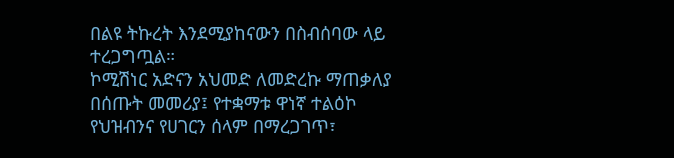በልዩ ትኩረት እንደሚያከናውን በስብሰባው ላይ ተረጋግጧል።
ኮሚሽነር አድናን አህመድ ለመድረኩ ማጠቃለያ በሰጡት መመሪያ፤ የተቋማቱ ዋነኛ ተልዕኮ የህዝብንና የሀገርን ሰላም በማረጋገጥ፣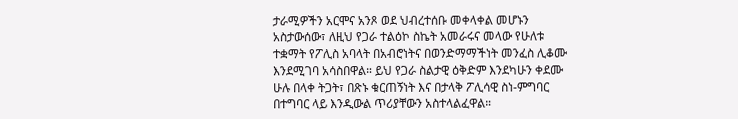ታራሚዎችን አርሞና አንጾ ወደ ህብረተሰቡ መቀላቀል መሆኑን አስታውሰው፣ ለዚህ የጋራ ተልዕኮ ስኬት አመራሩና መላው የሁለቱ ተቋማት የፖሊስ አባላት በአብሮነትና በወንድማማችነት መንፈስ ሊቆሙ እንደሚገባ አሳስበዋል። ይህ የጋራ ስልታዊ ዕቅድም እንደካሁን ቀደሙ ሁሉ በላቀ ትጋት፣ በጽኑ ቁርጠኝነት እና በታላቅ ፖሊሳዊ ስነ-ምግባር በተግባር ላይ እንዲውል ጥሪያቸውን አስተላልፈዋል።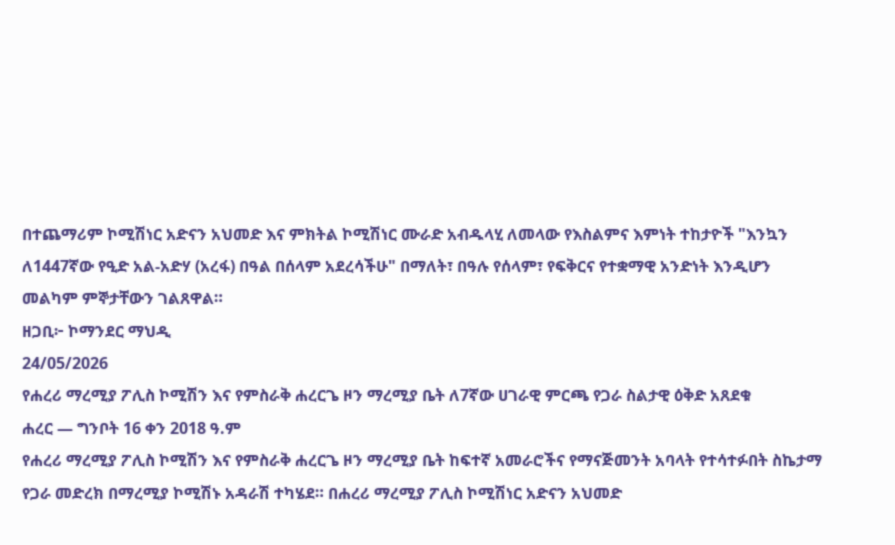በተጨማሪም ኮሚሽነር አድናን አህመድ እና ምክትል ኮሚሽነር ሙራድ አብዱላሂ ለመላው የእስልምና እምነት ተከታዮች "እንኳን ለ1447ኛው የዒድ አል-አድሃ (አረፋ) በዓል በሰላም አደረሳችሁ" በማለት፣ በዓሉ የሰላም፣ የፍቅርና የተቋማዊ አንድነት እንዲሆን መልካም ምኞታቸውን ገልጸዋል።
ዘጋቢ፦ ኮማንደር ማህዲ
24/05/2026
የሐረሪ ማረሚያ ፖሊስ ኮሚሽን እና የምስራቅ ሐረርጌ ዞን ማረሚያ ቤት ለ7ኛው ሀገራዊ ምርጫ የጋራ ስልታዊ ዕቅድ አጸደቁ
ሐረር — ግንቦት 16 ቀን 2018 ዓ.ም
የሐረሪ ማረሚያ ፖሊስ ኮሚሽን እና የምስራቅ ሐረርጌ ዞን ማረሚያ ቤት ከፍተኛ አመራሮችና የማናጅመንት አባላት የተሳተፉበት ስኬታማ የጋራ መድረክ በማረሚያ ኮሚሽኑ አዳራሽ ተካሄደ። በሐረሪ ማረሚያ ፖሊስ ኮሚሽነር አድናን አህመድ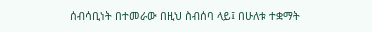ሰብሳቢነት በተመራው በዚህ ስብሰባ ላይ፤ በሁለቱ ተቋማት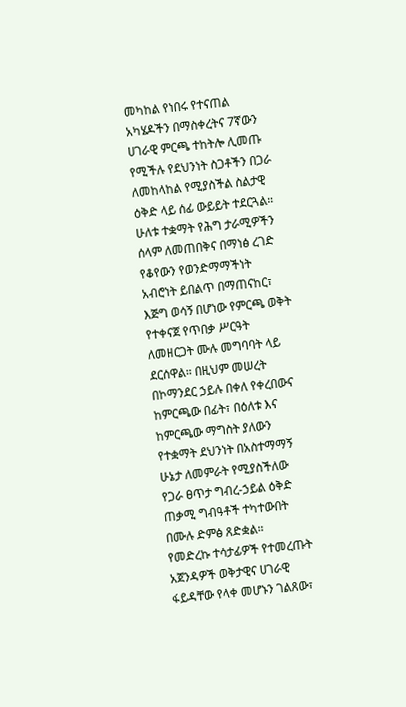መካከል የነበሩ የተናጠል አካሄዶችን በማስቀረትና 7ኛውን ሀገራዊ ምርጫ ተከትሎ ሊመጡ የሚችሉ የደህንነት ስጋቶችን በጋራ ለመከላከል የሚያስችል ስልታዊ ዕቅድ ላይ ሰፊ ውይይት ተደርጓል።
ሁለቱ ተቋማት የሕግ ታራሚዎችን ሰላም ለመጠበቅና በማነፅ ረገድ የቆየውን የወንድማማችነት አብሮነት ይበልጥ በማጠናከር፣ እጅግ ወሳኝ በሆነው የምርጫ ወቅት የተቀናጀ የጥበቃ ሥርዓት ለመዘርጋት ሙሉ መግባባት ላይ ደርሰዋል። በዚህም መሠረት በኮማንደር ኃይሉ በቀለ የቀረበውና ከምርጫው በፊት፣ በዕለቱ እና ከምርጫው ማግስት ያለውን የተቋማት ደህንነት በአስተማማኝ ሁኔታ ለመምራት የሚያስችለው የጋራ ፀጥታ ግብረ-ኃይል ዕቅድ ጠቃሚ ግብዓቶች ተካተውበት በሙሉ ድምፅ ጸድቋል።
የመድረኩ ተሳታፊዎች የተመረጡት አጀንዳዎች ወቅታዊና ሀገራዊ ፋይዳቸው የላቀ መሆኑን ገልጸው፣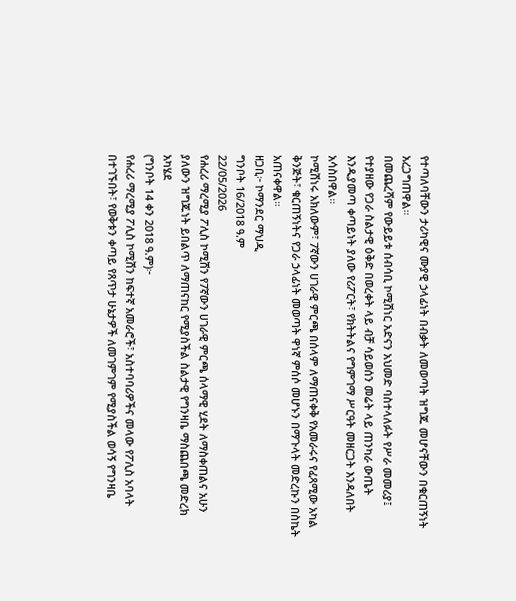የተጣለባቸውን ታሪካዊና ሙያዊ ኃላፊነት በብቃት ለመወጣት ዝግጁ መሆናቸውን በቁርጠኝነት አረጋግጠዋል።
በመጨረሻም የውይይቱ ሰብሳቢ ኮሚሽነር አድናን አህመድ ባስተላለፉት የሥራ መመሪያ፤ የተያዘው የጋራ ስልታዊ ዕቅድ በወረቀት ላይ ብቻ ሳይወሰን መሬት ላይ ጠንካራ ውጤት እንዲያመጣ ቀጣይነት ያለው የሪፖርት፣ የክትትልና የግምገማ ሥርዓት መዘርጋት እንዳለበት አሳስበዋል።
ኮሚሽነሩ አክለውም፣ 7ኛውን ሀገራዊ ምርጫ በሰላም ለማጠናቀቅ የአመራሩና የፈጻሚው አካል ቅንጅት፣ ቁርጠኝነትና የጋራ ኃላፊነት መወጣት ዋነኛ ምሰሶ መሆኑን በማጉላት መድረኩን በስኬት አጠናቀዋል።
ዘጋቢ፦ ኮማንደር ማህዲ
ግንቦት 16/2018 ዓ.ም
22/05/2026
የሐረሪ ማረሚያ ፖሊስ ኮሚሽን የ7ኛውን ሀገራዊ ምርጫ ሰላማዊ ሂደት ለማስቀጠልና አሁን ያለውን ዝግጁነት ይበልጥ ለማጠናከር የሚያስችል ስልታዊ የግንዛቤ ማስጨበጫ መድረክ አካሄደ
(ግንቦት 14 ቀን 2018 ዓ.ም)፦
የሐረሪ ማረሚያ ፖሊስ ኮሚሽን ከፍተኛ አመራሮች፣ አስተባባሪዎችና መላው የፖሊስ አባላት በተገኙበት፣ የወቅቱን ቀጣይ የጸጥታ ሁኔታዎች ለመገምገም የሚያስችል ወሳኝ የግንዛቤ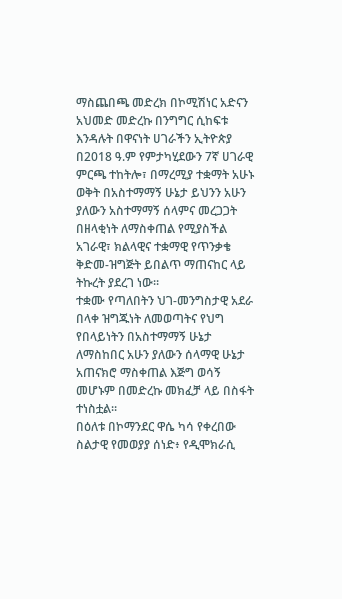ማስጨበጫ መድረክ በኮሚሽነር አድናን አህመድ መድረኩ በንግግር ሲከፍቱ እንዳሉት በዋናነት ሀገራችን ኢትዮጵያ በ2018 ዓ.ም የምታካሂደውን 7ኛ ሀገራዊ ምርጫ ተከትሎ፣ በማረሚያ ተቋማት አሁኑ ወቅት በአስተማማኝ ሁኔታ ይህንን አሁን ያለውን አስተማማኝ ሰላምና መረጋጋት በዘላቂነት ለማስቀጠል የሚያስችል አገራዊ፣ ክልላዊና ተቋማዊ የጥንቃቄ ቅድመ-ዝግጅት ይበልጥ ማጠናከር ላይ ትኩረት ያደረገ ነው።
ተቋሙ የጣለበትን ህገ-መንግስታዊ አደራ በላቀ ዝግጁነት ለመወጣትና የህግ የበላይነትን በአስተማማኝ ሁኔታ ለማስከበር አሁን ያለውን ሰላማዊ ሁኔታ አጠናክሮ ማስቀጠል እጅግ ወሳኝ መሆኑም በመድረኩ መክፈቻ ላይ በስፋት ተነስቷል።
በዕለቱ በኮማንደር ዋሴ ካሳ የቀረበው ስልታዊ የመወያያ ሰነድ፥ የዲሞክራሲ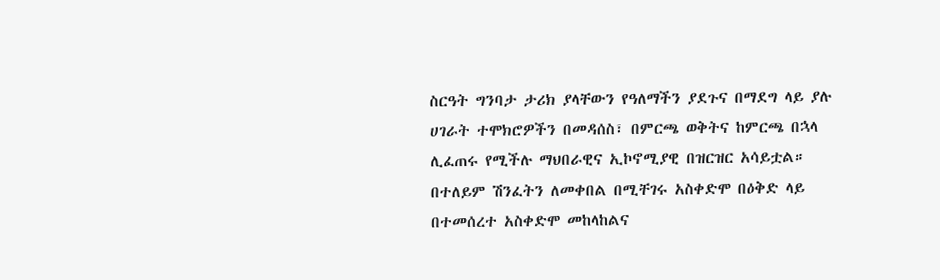ስርዓት ግንባታ ታሪክ ያላቸውን የዓለማችን ያደጉና በማደግ ላይ ያሉ ሀገራት ተሞክሮዎችን በመዳሰስ፣ በምርጫ ወቅትና ከምርጫ በኋላ ሊፈጠሩ የሚችሉ ማህበራዊና ኢኮኖሚያዊ በዝርዝር አሳይቷል።
በተለይም ሽንፈትን ለመቀበል በሚቸገሩ አስቀድሞ በዕቅድ ላይ በተመሰረተ አስቀድሞ መከላከልና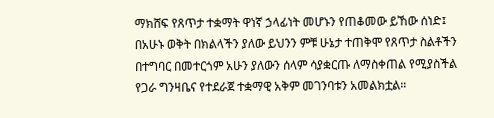ማክሸፍ የጸጥታ ተቋማት ዋነኛ ኃላፊነት መሆኑን የጠቆመው ይኸው ሰነድ፤ በአሁኑ ወቅት በክልላችን ያለው ይህንን ምቹ ሁኔታ ተጠቅሞ የጸጥታ ስልቶችን በተግባር በመተርጎም አሁን ያለውን ሰላም ሳያቋርጡ ለማስቀጠል የሚያስችል የጋራ ግንዛቤና የተደራጀ ተቋማዊ አቅም መገንባቱን አመልክቷል።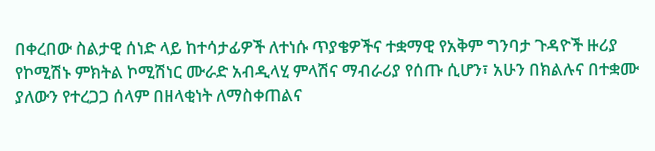በቀረበው ስልታዊ ሰነድ ላይ ከተሳታፊዎች ለተነሱ ጥያቄዎችና ተቋማዊ የአቅም ግንባታ ጉዳዮች ዙሪያ የኮሚሽኑ ምክትል ኮሚሽነር ሙራድ አብዲላሂ ምላሽና ማብራሪያ የሰጡ ሲሆን፣ አሁን በክልሉና በተቋሙ ያለውን የተረጋጋ ሰላም በዘላቂነት ለማስቀጠልና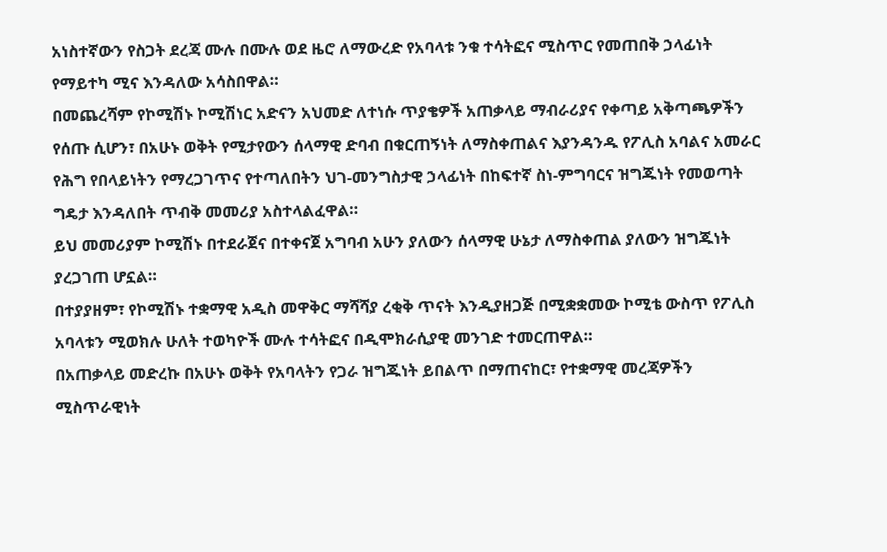አነስተኛውን የስጋት ደረጃ ሙሉ በሙሉ ወደ ዜሮ ለማውረድ የአባላቱ ንቁ ተሳትፎና ሚስጥር የመጠበቅ ኃላፊነት የማይተካ ሚና እንዳለው አሳስበዋል።
በመጨረሻም የኮሚሽኑ ኮሚሽነር አድናን አህመድ ለተነሱ ጥያቄዎች አጠቃላይ ማብራሪያና የቀጣይ አቅጣጫዎችን የሰጡ ሲሆን፣ በአሁኑ ወቅት የሚታየውን ሰላማዊ ድባብ በቁርጠኝነት ለማስቀጠልና እያንዳንዱ የፖሊስ አባልና አመራር የሕግ የበላይነትን የማረጋገጥና የተጣለበትን ህገ-መንግስታዊ ኃላፊነት በከፍተኛ ስነ-ምግባርና ዝግጁነት የመወጣት ግዴታ እንዳለበት ጥብቅ መመሪያ አስተላልፈዋል።
ይህ መመሪያም ኮሚሽኑ በተደራጀና በተቀናጀ አግባብ አሁን ያለውን ሰላማዊ ሁኔታ ለማስቀጠል ያለውን ዝግጁነት ያረጋገጠ ሆኗል።
በተያያዘም፣ የኮሚሽኑ ተቋማዊ አዲስ መዋቅር ማሻሻያ ረቂቅ ጥናት እንዲያዘጋጅ በሚቋቋመው ኮሚቴ ውስጥ የፖሊስ አባላቱን ሚወክሉ ሁለት ተወካዮች ሙሉ ተሳትፎና በዲሞክራሲያዊ መንገድ ተመርጠዋል።
በአጠቃላይ መድረኩ በአሁኑ ወቅት የአባላትን የጋራ ዝግጁነት ይበልጥ በማጠናከር፣ የተቋማዊ መረጃዎችን ሚስጥራዊነት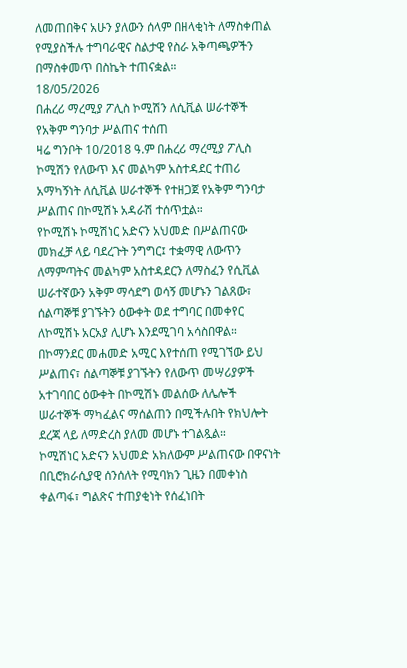ለመጠበቅና አሁን ያለውን ሰላም በዘላቂነት ለማስቀጠል የሚያስችሉ ተግባራዊና ስልታዊ የስራ አቅጣጫዎችን በማስቀመጥ በስኬት ተጠናቋል።
18/05/2026
በሐረሪ ማረሚያ ፖሊስ ኮሚሽን ለሲቪል ሠራተኞች የአቅም ግንባታ ሥልጠና ተሰጠ
ዛሬ ግንቦት 10/2018 ዓ.ም በሐረሪ ማረሚያ ፖሊስ ኮሚሽን የለውጥ እና መልካም አስተዳደር ተጠሪ አማካኝነት ለሲቪል ሠራተኞች የተዘጋጀ የአቅም ግንባታ ሥልጠና በኮሚሽኑ አዳራሽ ተሰጥቷል።
የኮሚሽኑ ኮሚሽነር አድናን አህመድ በሥልጠናው መክፈቻ ላይ ባደረጉት ንግግር፤ ተቋማዊ ለውጥን ለማምጣትና መልካም አስተዳደርን ለማስፈን የሲቪል ሠራተኛውን አቅም ማሳደግ ወሳኝ መሆኑን ገልጸው፣ ሰልጣኞቹ ያገኙትን ዕውቀት ወደ ተግባር በመቀየር ለኮሚሽኑ አርአያ ሊሆኑ እንደሚገባ አሳስበዋል።
በኮማንደር መሐመድ አሚር እየተሰጠ የሚገኘው ይህ ሥልጠና፣ ሰልጣኞቹ ያገኙትን የለውጥ መሣሪያዎች አተገባበር ዕውቀት በኮሚሽኑ መልሰው ለሌሎች ሠራተኞች ማካፈልና ማሰልጠን በሚችሉበት የክህሎት ደረጃ ላይ ለማድረስ ያለመ መሆኑ ተገልጿል።
ኮሚሽነር አድናን አህመድ አክለውም ሥልጠናው በዋናነት በቢሮክራሲያዊ ሰንሰለት የሚባክን ጊዜን በመቀነስ ቀልጣፋ፣ ግልጽና ተጠያቂነት የሰፈነበት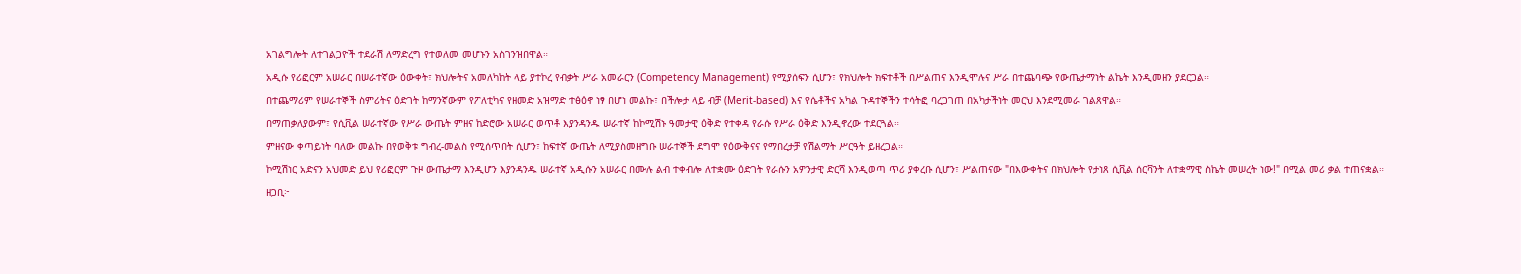አገልግሎት ለተገልጋዮች ተደራሽ ለማድረግ የተወለመ መሆኑን አስገንዝበዋል።
አዲሱ የሪፎርም አሠራር በሠራተኛው ዕውቀት፣ ክህሎትና አመለካከት ላይ ያተኮረ የብቃት ሥራ አመራርን (Competency Management) የሚያሰፍን ሲሆን፣ የክህሎት ክፍተቶች በሥልጠና እንዲሞሉና ሥራ በተጨባጭ የውጤታማነት ልኬት እንዲመዘን ያደርጋል።
በተጨማሪም የሠራተኞች ስምሪትና ዕድገት ከማንኛውም የፖለቲካና የዘመድ አዝማድ ተፅዕኖ ነፃ በሆነ መልኩ፣ በችሎታ ላይ ብቻ (Merit-based) እና የሴቶችና አካል ጉዳተኞችን ተሳትፎ ባረጋገጠ በአካታችነት መርህ እንደሚመራ ገልጸዋል።
በማጠቃለያውም፣ የሲቪል ሠራተኛው የሥራ ውጤት ምዘና ከድሮው አሠራር ወጥቶ እያንዳንዱ ሠራተኛ ከኮሚሽኑ ዓመታዊ ዕቅድ የተቀዳ የራሱ የሥራ ዕቅድ እንዲኖረው ተደርጓል።
ምዘናው ቀጣይነት ባለው መልኩ በየወቅቱ ግብረ-መልስ የሚሰጥበት ሲሆን፣ ከፍተኛ ውጤት ለሚያስመዘግቡ ሠራተኞች ደግሞ የዕውቅናና የማበረታቻ የሽልማት ሥርዓት ይዘረጋል።
ኮሚሽነር አድናን አህመድ ይህ የሪፎርም ጉዞ ውጤታማ እንዲሆን እያንዳንዱ ሠራተኛ አዲሱን አሠራር በሙሉ ልብ ተቀብሎ ለተቋሙ ዕድገት የራሱን አዎንታዊ ድርሻ እንዲወጣ ጥሪ ያቀረቡ ሲሆን፣ ሥልጠናው "በእውቀትና በክህሎት የታነጸ ሲቪል ሰርቫንት ለተቋማዊ ስኬት መሠረት ነው!" በሚል መሪ ቃል ተጠናቋል።
ዘጋቢ፦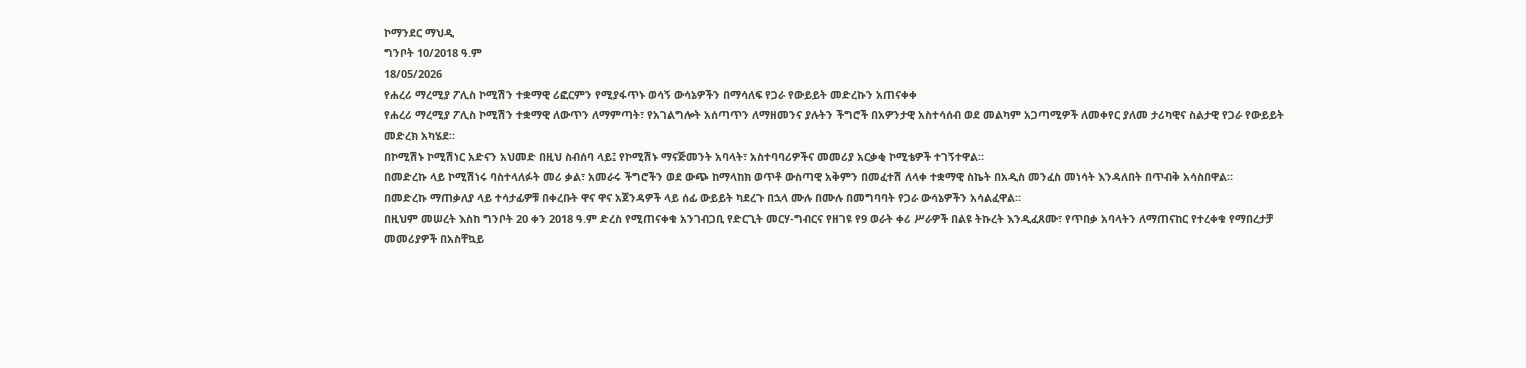ኮማንደር ማህዲ
ግንቦት 10/2018 ዓ.ም
18/05/2026
የሐረሪ ማረሚያ ፖሊስ ኮሚሽን ተቋማዊ ሪፎርምን የሚያፋጥኑ ወሳኝ ውሳኔዎችን በማሳለፍ የጋራ የውይይት መድረኩን አጠናቀቀ
የሐረሪ ማረሚያ ፖሊስ ኮሚሽን ተቋማዊ ለውጥን ለማምጣት፣ የአገልግሎት አሰጣጥን ለማዘመንና ያሉትን ችግሮች በአዎንታዊ አስተሳሰብ ወደ መልካም አጋጣሚዎች ለመቀየር ያለመ ታሪካዊና ስልታዊ የጋራ የውይይት መድረክ አካሄደ።
በኮሚሽኑ ኮሚሽነር አድናን አህመድ በዚህ ስብሰባ ላይ፤ የኮሚሽኑ ማናጅመንት አባላት፣ አስተባባሪዎችና መመሪያ አርቃቂ ኮሚቴዎች ተገኝተዋል።
በመድረኩ ላይ ኮሚሽነሩ ባስተላለፉት መሪ ቃል፣ አመራሩ ችግሮችን ወደ ውጭ ከማላከክ ወጥቶ ውስጣዊ አቅምን በመፈተሽ ለላቀ ተቋማዊ ስኬት በአዲስ መንፈስ መነሳት እንዳለበት በጥብቅ አሳስበዋል።
በመድረኩ ማጠቃለያ ላይ ተሳታፊዎቹ በቀረቡት ዋና ዋና አጀንዳዎች ላይ ሰፊ ውይይት ካደረጉ በኋላ ሙሉ በሙሉ በመግባባት የጋራ ውሳኔዎችን አሳልፈዋል።
በዚህም መሠረት እስከ ግንቦት 20 ቀን 2018 ዓ.ም ድረስ የሚጠናቀቁ አንገብጋቢ የድርጊት መርሃ-ግብርና የዘገዩ የ9 ወራት ቀሪ ሥራዎች በልዩ ትኩረት እንዲፈጸሙ፣ የጥበቃ አባላትን ለማጠናከር የተረቀቁ የማበረታቻ መመሪያዎች በአስቸኳይ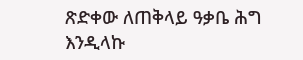ጽድቀው ለጠቅላይ ዓቃቤ ሕግ እንዲላኩ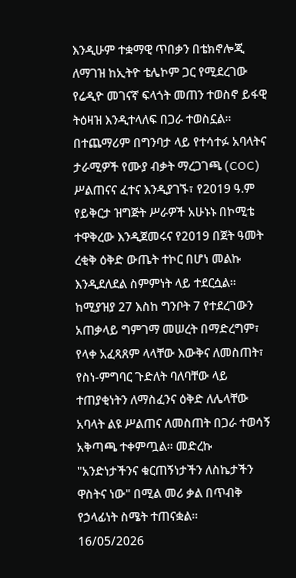እንዲሁም ተቋማዊ ጥበቃን በቴክኖሎጂ ለማገዝ ከኢትዮ ቴሌኮም ጋር የሚደረገው የሬዲዮ መገናኛ ፍላጎት መጠን ተወስኖ ይፋዊ ትዕዛዝ እንዲተላለፍ በጋራ ተወስኗል።
በተጨማሪም በግንባታ ላይ የተሳተፉ አባላትና ታራሚዎች የሙያ ብቃት ማረጋገጫ (COC) ሥልጠናና ፈተና እንዲያገኙ፣ የ2019 ዓ.ም የይቅርታ ዝግጅት ሥራዎች አሁኑኑ በኮሚቴ ተዋቅረው እንዲጀመሩና የ2019 በጀት ዓመት ረቂቅ ዕቅድ ውጤት ተኮር በሆነ መልኩ እንዲደለደል ስምምነት ላይ ተደርሷል።
ከሚያዝያ 27 እስከ ግንቦት 7 የተደረገውን አጠቃላይ ግምገማ መሠረት በማድረግም፣ የላቀ አፈጻጸም ላላቸው እውቅና ለመስጠት፣ የስነ-ምግባር ጉድለት ባለባቸው ላይ ተጠያቂነትን ለማስፈንና ዕቅድ ለሌላቸው አባላት ልዩ ሥልጠና ለመስጠት በጋራ ተወሳኝ አቅጣጫ ተቀምጧል። መድረኩ "አንድነታችንና ቁርጠኝነታችን ለስኬታችን ዋስትና ነው" በሚል መሪ ቃል በጥብቅ የኃላፊነት ስሜት ተጠናቋል።
16/05/2026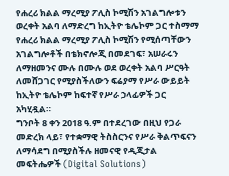የሐረሪ ክልል ማረሚያ ፖሊስ ኮሚሽን አገልግሎቱን ወረቀት አልባ ለማድረግ ከኢትዮ ቴሌኮም ጋር ተስማማ
የሐረሪ ክልል ማረሚያ ፖሊስ ኮሚሽን የሚሰጣቸውን አገልግሎቶች በቴክኖሎጂ በመደገፍ፣ አሠራሩን ለማዘመንና ሙሉ በሙሉ ወደ ወረቀት አልባ ሥርዓት ለመሸጋገር የሚያስችለውን ፍሬያማ የሥራ ውይይት ከኢትዮ ቴሌኮም ከፍተኛ የሥራ ኃላፊዎች ጋር አካሂዷል።
ግንቦት 8 ቀን 2018 ዓ.ም በተደረገው በዚህ የጋራ መድረክ ላይ፣ የተቋማዊ ትስስርንና የሥራ ቅልጥፍናን ለማሳደግ በሚያስችሉ ዘመናዊ የዲጂታል መፍትሔዎች (Digital Solutions)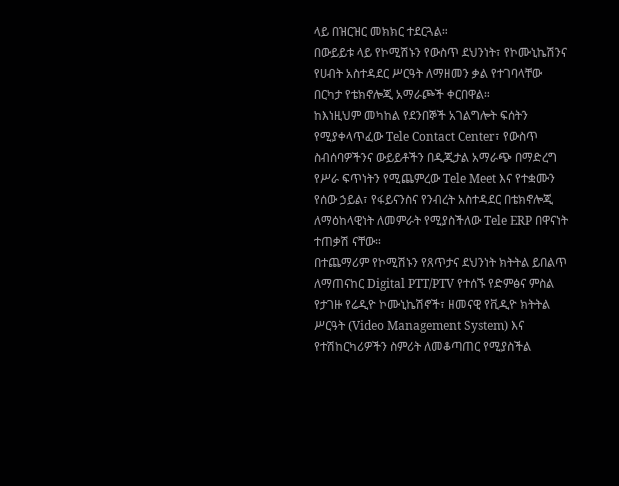ላይ በዝርዝር መክክር ተደርጓል።
በውይይቱ ላይ የኮሚሽኑን የውስጥ ደህንነት፣ የኮሙኒኬሽንና የሀብት አስተዳደር ሥርዓት ለማዘመን ቃል የተገባላቸው በርካታ የቴክኖሎጂ አማራጮች ቀርበዋል።
ከእነዚህም መካከል የደንበኞች አገልግሎት ፍሰትን የሚያቀላጥፈው Tele Contact Center፣ የውስጥ ስብሰባዎችንና ውይይቶችን በዲጂታል አማራጭ በማድረግ የሥራ ፍጥነትን የሚጨምረው Tele Meet እና የተቋሙን የሰው ኃይል፣ የፋይናንስና የንብረት አስተዳደር በቴክኖሎጂ ለማዕከላዊነት ለመምራት የሚያስችለው Tele ERP በዋናነት ተጠቃሽ ናቸው።
በተጨማሪም የኮሚሽኑን የጸጥታና ደህንነት ክትትል ይበልጥ ለማጠናከር Digital PTT/PTV የተሰኙ የድምፅና ምስል የታገዙ የሬዲዮ ኮሙኒኬሽኖች፣ ዘመናዊ የቪዲዮ ክትትል ሥርዓት (Video Management System) እና የተሽከርካሪዎችን ስምሪት ለመቆጣጠር የሚያስችል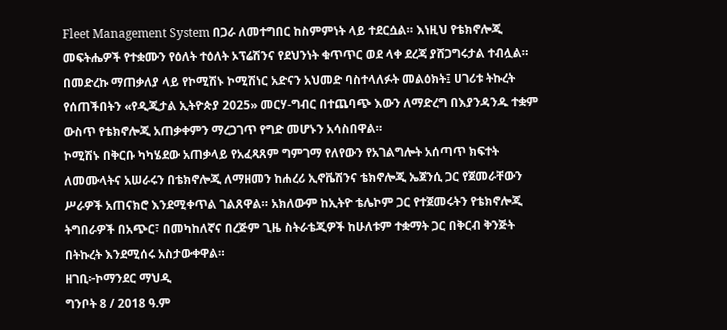Fleet Management System በጋራ ለመተግበር ከስምምነት ላይ ተደርሷል። እነዚህ የቴክኖሎጂ መፍትሔዎች የተቋሙን የዕለት ተዕለት ኦፕሬሽንና የደህንነት ቁጥጥር ወደ ላቀ ደረጃ ያሸጋግሩታል ተብሏል።
በመድረኩ ማጠቃለያ ላይ የኮሚሽኑ ኮሚሽነር አድናን አህመድ ባስተላለፉት መልዕክት፤ ሀገሪቱ ትኩረት የሰጠችበትን «የዲጂታል ኢትዮጵያ 2025» መርሃ-ግብር በተጨባጭ እውን ለማድረግ በእያንዳንዱ ተቋም ውስጥ የቴክኖሎጂ አጠቃቀምን ማረጋገጥ የግድ መሆኑን አሳስበዋል።
ኮሚሽኑ በቅርቡ ካካሄደው አጠቃላይ የአፈጻጸም ግምገማ የለየውን የአገልግሎት አሰጣጥ ክፍተት ለመሙላትና አሠራሩን በቴክኖሎጂ ለማዘመን ከሐረሪ ኢኖቬሽንና ቴክኖሎጂ ኤጀንሲ ጋር የጀመራቸውን ሥራዎች አጠናክሮ እንደሚቀጥል ገልጸዋል። አክለውም ከኢትዮ ቴሌኮም ጋር የተጀመሩትን የቴክኖሎጂ ትግበራዎች በአጭር፣ በመካከለኛና በረጅም ጊዜ ስትራቴጂዎች ከሁለቱም ተቋማት ጋር በቅርብ ቅንጅት በትኩረት እንደሚሰሩ አስታውቀዋል።
ዘገቢ፦ኮማንደር ማህዲ
ግንቦት 8 / 2018 ዓ.ም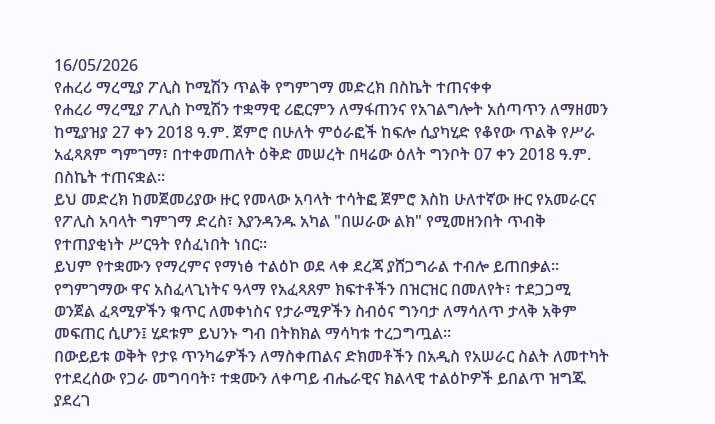16/05/2026
የሐረሪ ማረሚያ ፖሊስ ኮሚሽን ጥልቅ የግምገማ መድረክ በስኬት ተጠናቀቀ
የሐረሪ ማረሚያ ፖሊስ ኮሚሽን ተቋማዊ ሪፎርምን ለማፋጠንና የአገልግሎት አሰጣጥን ለማዘመን ከሚያዝያ 27 ቀን 2018 ዓ.ም. ጀምሮ በሁለት ምዕራፎች ከፍሎ ሲያካሂድ የቆየው ጥልቅ የሥራ አፈጻጸም ግምገማ፣ በተቀመጠለት ዕቅድ መሠረት በዛሬው ዕለት ግንቦት 07 ቀን 2018 ዓ.ም. በስኬት ተጠናቋል።
ይህ መድረክ ከመጀመሪያው ዙር የመላው አባላት ተሳትፎ ጀምሮ እስከ ሁለተኛው ዙር የአመራርና የፖሊስ አባላት ግምገማ ድረስ፣ እያንዳንዱ አካል "በሠራው ልክ" የሚመዘንበት ጥብቅ የተጠያቂነት ሥርዓት የሰፈነበት ነበር።
ይህም የተቋሙን የማረምና የማነፅ ተልዕኮ ወደ ላቀ ደረጃ ያሸጋግራል ተብሎ ይጠበቃል።
የግምገማው ዋና አስፈላጊነትና ዓላማ የአፈጻጸም ክፍተቶችን በዝርዝር በመለየት፣ ተደጋጋሚ ወንጀል ፈጻሚዎችን ቁጥር ለመቀነስና የታራሚዎችን ስብዕና ግንባታ ለማሳለጥ ታላቅ አቅም መፍጠር ሲሆን፤ ሂደቱም ይህንኑ ግብ በትክክል ማሳካቱ ተረጋግጧል።
በውይይቱ ወቅት የታዩ ጥንካሬዎችን ለማስቀጠልና ድክመቶችን በአዲስ የአሠራር ስልት ለመተካት የተደረሰው የጋራ መግባባት፣ ተቋሙን ለቀጣይ ብሔራዊና ክልላዊ ተልዕኮዎች ይበልጥ ዝግጁ ያደረገ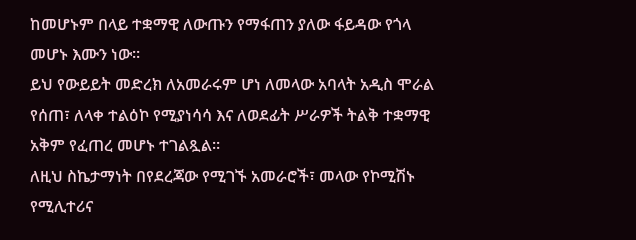ከመሆኑም በላይ ተቋማዊ ለውጡን የማፋጠን ያለው ፋይዳው የጎላ መሆኑ እሙን ነው።
ይህ የውይይት መድረክ ለአመራሩም ሆነ ለመላው አባላት አዲስ ሞራል የሰጠ፣ ለላቀ ተልዕኮ የሚያነሳሳ እና ለወደፊት ሥራዎች ትልቅ ተቋማዊ አቅም የፈጠረ መሆኑ ተገልጿል።
ለዚህ ስኬታማነት በየደረጃው የሚገኙ አመራሮች፣ መላው የኮሚሽኑ የሚሊተሪና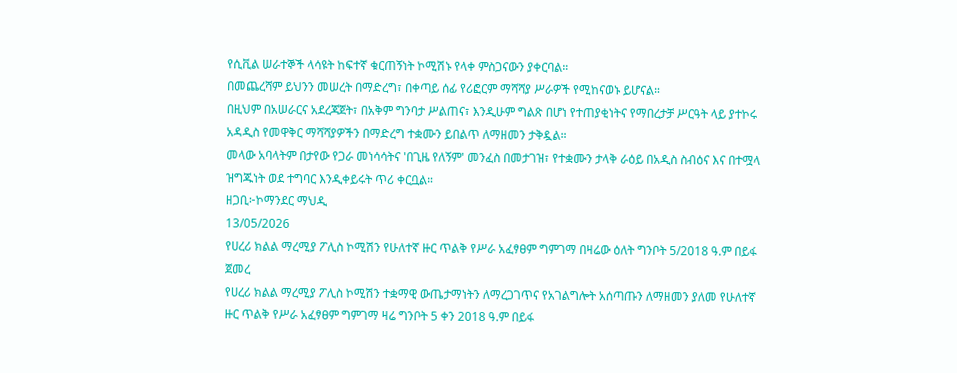የሲቪል ሠራተኞች ላሳዩት ከፍተኛ ቁርጠኝነት ኮሚሽኑ የላቀ ምስጋናውን ያቀርባል።
በመጨረሻም ይህንን መሠረት በማድረግ፣ በቀጣይ ሰፊ የሪፎርም ማሻሻያ ሥራዎች የሚከናወኑ ይሆናል።
በዚህም በአሠራርና አደረጃጀት፣ በአቅም ግንባታ ሥልጠና፣ እንዲሁም ግልጽ በሆነ የተጠያቂነትና የማበረታቻ ሥርዓት ላይ ያተኮሩ አዳዲስ የመዋቅር ማሻሻያዎችን በማድረግ ተቋሙን ይበልጥ ለማዘመን ታቅዷል።
መላው አባላትም በታየው የጋራ መነሳሳትና 'በጊዜ የለኝም' መንፈስ በመታገዝ፣ የተቋሙን ታላቅ ራዕይ በአዲስ ስብዕና እና በተሟላ ዝግጁነት ወደ ተግባር እንዲቀይሩት ጥሪ ቀርቧል።
ዘጋቢ፦ኮማንደር ማህዲ
13/05/2026
የሀረሪ ክልል ማረሚያ ፖሊስ ኮሚሽን የሁለተኛ ዙር ጥልቅ የሥራ አፈፃፀም ግምገማ በዛሬው ዕለት ግንቦት 5/2018 ዓ.ም በይፋ ጀመረ
የሀረሪ ክልል ማረሚያ ፖሊስ ኮሚሽን ተቋማዊ ውጤታማነትን ለማረጋገጥና የአገልግሎት አሰጣጡን ለማዘመን ያለመ የሁለተኛ ዙር ጥልቅ የሥራ አፈፃፀም ግምገማ ዛሬ ግንቦት 5 ቀን 2018 ዓ.ም በይፋ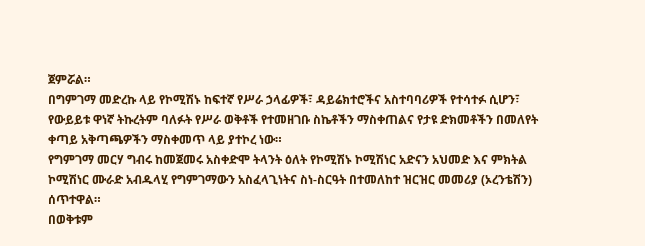ጀምሯል።
በግምገማ መድረኩ ላይ የኮሚሽኑ ከፍተኛ የሥራ ኃላፊዎች፣ ዳይሬክተሮችና አስተባባሪዎች የተሳተፉ ሲሆን፣ የውይይቱ ዋነኛ ትኩረትም ባለፉት የሥራ ወቅቶች የተመዘገቡ ስኬቶችን ማስቀጠልና የታዩ ድክመቶችን በመለየት ቀጣይ አቅጣጫዎችን ማስቀመጥ ላይ ያተኮረ ነው።
የግምገማ መርሃ ግብሩ ከመጀመሩ አስቀድሞ ትላንት ዕለት የኮሚሽኑ ኮሚሽነር አድናን አህመድ እና ምክትል ኮሚሽነር ሙራድ አብዱላሂ የግምገማውን አስፈላጊነትና ስነ-ስርዓት በተመለከተ ዝርዝር መመሪያ (ኦረንቴሽን) ሰጥተዋል።
በወቅቱም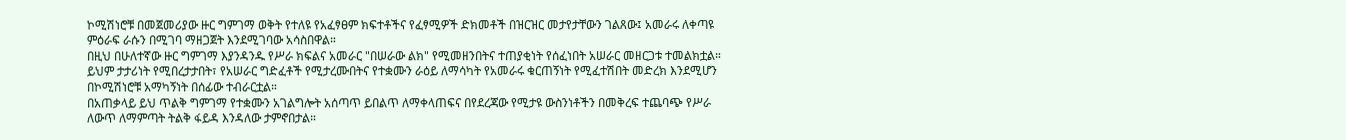ኮሚሽነሮቹ በመጀመሪያው ዙር ግምገማ ወቅት የተለዩ የአፈፃፀም ክፍተቶችና የፈፃሚዎች ድክመቶች በዝርዝር መታየታቸውን ገልጸው፤ አመራሩ ለቀጣዩ ምዕራፍ ራሱን በሚገባ ማዘጋጀት እንደሚገባው አሳስበዋል።
በዚህ በሁለተኛው ዙር ግምገማ እያንዳንዱ የሥራ ክፍልና አመራር "በሠራው ልክ" የሚመዘንበትና ተጠያቂነት የሰፈነበት አሠራር መዘርጋቱ ተመልክቷል።
ይህም ታታሪነት የሚበረታታበት፣ የአሠራር ግድፈቶች የሚታረሙበትና የተቋሙን ራዕይ ለማሳካት የአመራሩ ቁርጠኝነት የሚፈተሽበት መድረክ እንደሚሆን በኮሚሽነሮቹ አማካኝነት በሰፊው ተብራርቷል።
በአጠቃላይ ይህ ጥልቅ ግምገማ የተቋሙን አገልግሎት አሰጣጥ ይበልጥ ለማቀላጠፍና በየደረጃው የሚታዩ ውስንነቶችን በመቅረፍ ተጨባጭ የሥራ ለውጥ ለማምጣት ትልቅ ፋይዳ እንዳለው ታምኖበታል።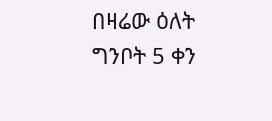በዛሬው ዕለት ግንቦት 5 ቀን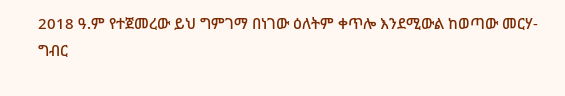2018 ዓ.ም የተጀመረው ይህ ግምገማ በነገው ዕለትም ቀጥሎ እንደሚውል ከወጣው መርሃ-ግብር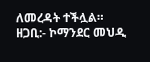ለመረዳት ተችሏል።
ዘጋቢ:- ኮማንደር መህዲ